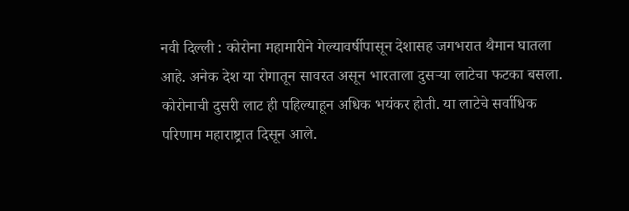नवी दिल्ली : कोरोना महामारीने गेल्यावर्षीपासून देशासह जगभरात थैमान घातला आहे. अनेक देश या रोगातून सावरत असून भारताला दुसऱ्या लाटेचा फटका बसला. कोरोनाची दुसरी लाट ही पहिल्याहून अधिक भयंकर होती. या लाटेचे सर्वाधिक परिणाम महाराष्ट्रात दिसून आले.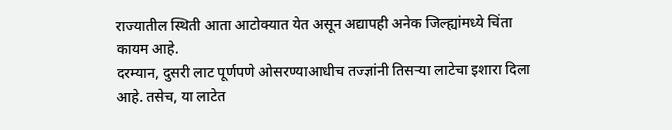राज्यातील स्थिती आता आटोक्यात येत असून अद्यापही अनेक जिल्ह्यांमध्ये चिंता कायम आहे.
दरम्यान, दुसरी लाट पूर्णपणे ओसरण्याआधीच तज्ज्ञांनी तिसऱ्या लाटेचा इशारा दिला आहे. तसेच, या लाटेत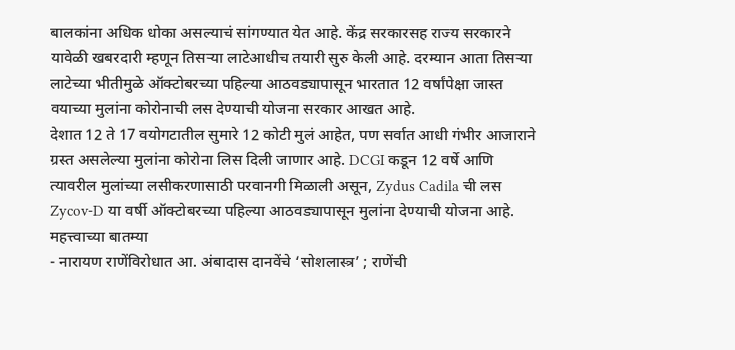बालकांना अधिक धोका असल्याचं सांगण्यात येत आहे. केंद्र सरकारसह राज्य सरकारने यावेळी खबरदारी म्हणून तिसऱ्या लाटेआधीच तयारी सुरु केली आहे. दरम्यान आता तिसऱ्या लाटेच्या भीतीमुळे ऑक्टोबरच्या पहिल्या आठवड्यापासून भारतात 12 वर्षांपेक्षा जास्त वयाच्या मुलांना कोरोनाची लस देण्याची योजना सरकार आखत आहे.
देशात 12 ते 17 वयोगटातील सुमारे 12 कोटी मुलं आहेत, पण सर्वात आधी गंभीर आजाराने ग्रस्त असलेल्या मुलांना कोरोना लिस दिली जाणार आहे. DCGI कडून 12 वर्षे आणि त्यावरील मुलांच्या लसीकरणासाठी परवानगी मिळाली असून, Zydus Cadila ची लस Zycov-D या वर्षी ऑक्टोबरच्या पहिल्या आठवड्यापासून मुलांना देण्याची योजना आहे.
महत्त्वाच्या बातम्या
- नारायण राणेंविरोधात आ. अंबादास दानवेंचे ‘सोशलास्त्र’ ; राणेंची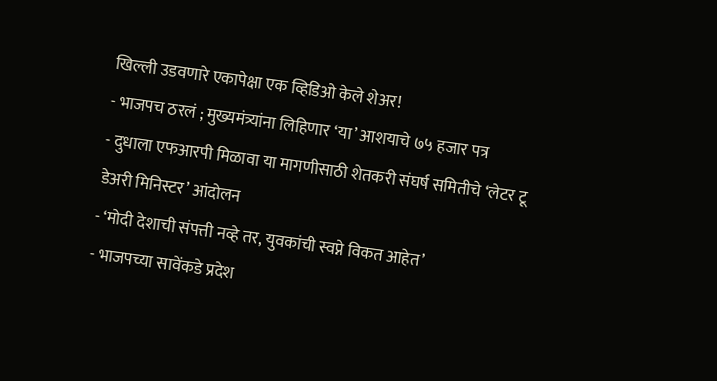खिल्ली उडवणारे एकापेक्षा एक व्हिडिओ केले शेअर!
- भाजपच ठरलं ; मुख्यमंत्र्यांना लिहिणार ‘या’ आशयाचे ७५ हजार पत्र
- दुधाला एफआरपी मिळावा या मागणीसाठी शेतकरी संघर्ष समितीचे ‘लेटर टू डेअरी मिनिस्टर’ आंदोलन
- ‘मोदी देशाची संपत्ती नव्हे तर, युवकांची स्वप्ने विकत आहेत’
- भाजपच्या सावेंकडे प्रदेश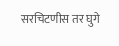सरचिटणीस तर घुगे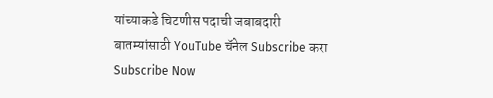यांच्याकडे चिटणीस पदाची जबाबदारी
बातम्यांसाठी YouTube चॅनेल Subscribe करा
Subscribe Now